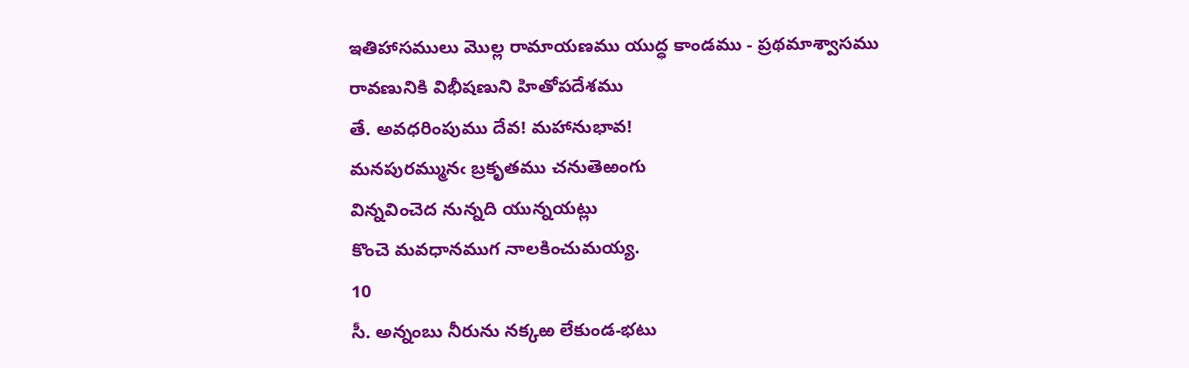ఇతిహాసములు మొల్ల రామాయణము యుద్ధ కాండము - ప్రథమాశ్వాసము
రావణునికి విభీషణుని హితోపదేశము
తే. అవధరింపుము దేవ! మహానుభావ!
మనపురమ్మునఁ బ్రకృతము చనుతెఱంగు
విన్నవించెద నున్నది యున్నయట్లు
కొంచె మవధానముగ నాలకించుమయ్య.
10
సీ. అన్నంబు నీరును నక్కఱ లేకుండ-భటు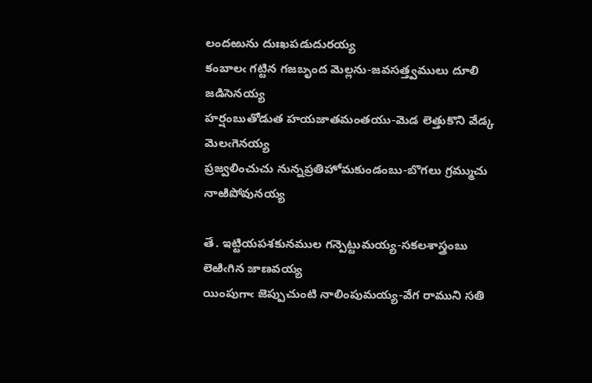లందఱును దుఃఖపడుదురయ్య
కంబాలఁ గట్టిన గజబృంద మెల్లను-జవసత్త్వములు దూలి జడిసెనయ్య
హర్షంబుతోడుత హయజాతమంతయు-మెడ లెత్తుకొని వేడ్క మెలఁగెనయ్య
ప్రజ్వలించుచు నున్నప్రతిహోమకుండంబు-బొగలు గ్రమ్ముచు నాఱిపోవునయ్య

తే. ఇట్టియపశకునముల గన్పెట్టుమయ్య-సకలశాస్త్రంబు లెఱిఁగిన జాణవయ్య
యింపుగాఁ జెప్పుచుంటి నాలింపుమయ్య-వేగ రాముని సతి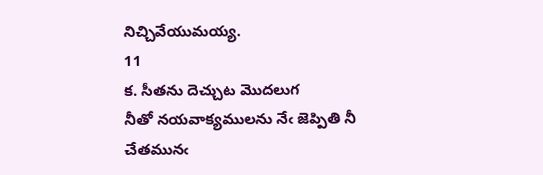నిచ్చివేయుమయ్య.
11
క. సీతను దెచ్చుట మొదలుగ
నీతో నయవాక్యములను నేఁ జెప్పితి నీ
చేతమునఁ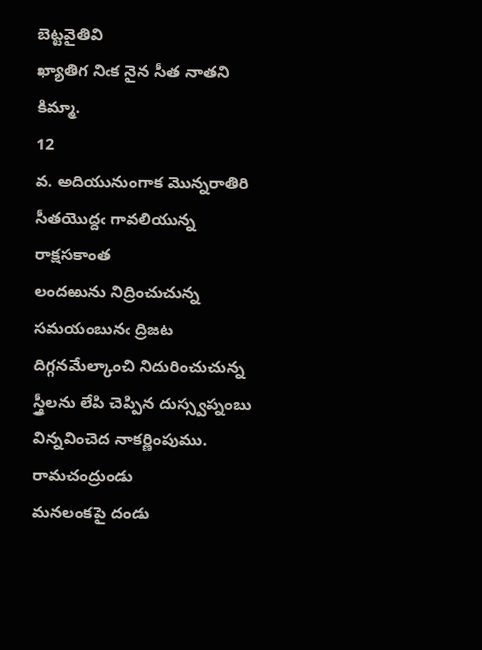బెట్టవైతివి
ఖ్యాతిగ నిఁక నైన సీత నాతని కిమ్మా.
12
వ. అదియునుంగాక మొన్నరాతిరి సీతయొద్దఁ గావలియున్న రాక్షసకాంత
లందఱును నిద్రించుచున్న సమయంబునఁ ద్రిజట దిగ్గనమేల్కాంచి నిదురించుచున్న
స్త్రీలను లేపి చెప్పిన దుస్స్వప్నంబు విన్నవించెద నాకర్ణింపుము. రామచంద్రుండు
మనలంకపై దండు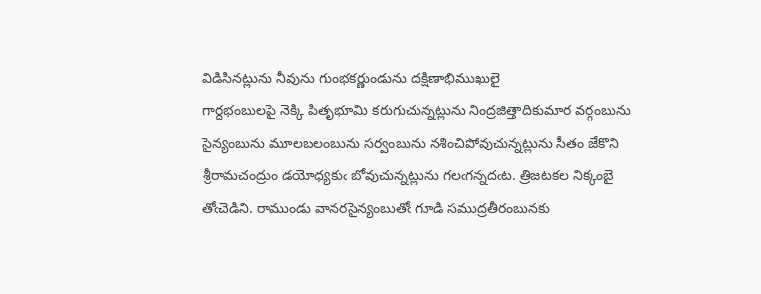విడిసినట్లును నీవును గుంభకర్ణుండును దక్షిణాభిముఖులై
గార్దభంబులపై నెక్కి పితృభూమి కరుగుచున్నట్లును నింద్రజిత్తాదికుమార వర్గంబును
సైన్యంబును మూలబలంబును సర్వంబును నశించిపోవుచున్నట్లును సీతం జేకొని
శ్రీరామచంద్రుం డయోధ్యకుఁ బోవుచున్నట్లును గలఁగన్నదఁట. త్రిజటకల నిక్కంబై
తోఁచెడిని. రాముండు వానరసైన్యంబుతోఁ గూడి సముద్రతీరంబునకు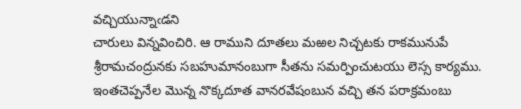వచ్చియున్నాఁడని
చారులు విన్నవించిరి. ఆ రాముని దూతలు మఱల నిచ్చటకు రాకమునుపే
శ్రీరామచంద్రునకు సబహుమానంబుగా సీతను సమర్పించుటయు లెస్స కార్యము.
ఇంతచెప్పనేల మొన్న నొక్కదూత వానరవేషంబున వచ్చి తన పరాక్రమంబు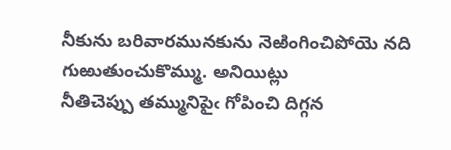నీకును బరివారమునకును నెఱింగించిపోయె నది గుఱుతుంచుకొమ్ము. అనియిట్లు
నీతిచెప్పు తమ్మునిపైఁ గోపించి దిగ్గన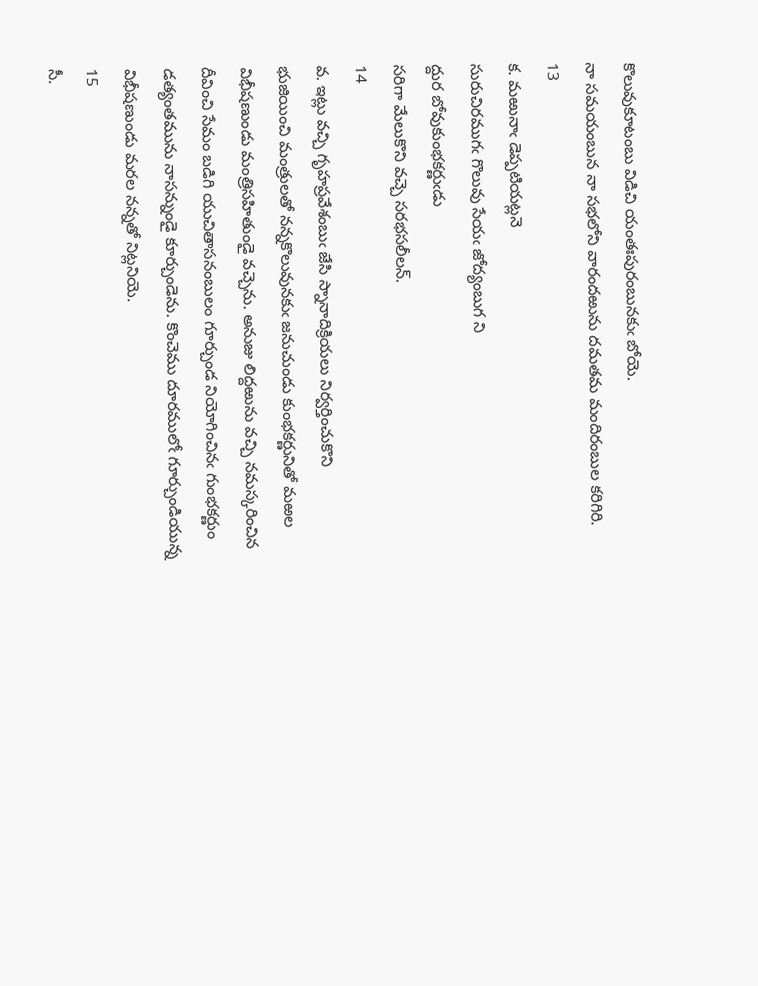కొలువుకూటంబు విడిచి యంతఃపురంబునకుఁ బోయె.
నా సమయంబున నా సభలోని వారందఱును దమతమ మందిరంబుల కరిగిరి.
13
క. మఱునాఁ డెప్పటియట్లనె
సురుచిరముగఁ గొలువు సేయఁ జోద్యంబుగ ని
ద్దుర బోవుకుంభకర్ణుఁడు
సరిగా మేలుకొని వచ్చె సరభసలీలన్‌.
14
వ. ఇట్లు వచ్చి గృహప్రవేశంబుఁ జేసి స్నానాదిక్రియలు నిర్వర్తించుకొని
భుజియించి మంత్రులతో నన్నకొలువునకుఁ జనుచుండు కుంభకర్ణునితో మఱల
విభీషణుండు మంత్రిసహితుండై వచ్చెను. అనుజు లిద్దఱును వచ్చి నమస్కరించిన
దీవించి సేమం బడిగి యుచితాసనంబులం గూర్చుండ నియోగించినఁ గుంభకర్ణుం
డత్యంతమును నాసన్నుండై కూర్చుండెను. కొంచెము దూరములోఁ గూర్చుండియున్న
విభీషణుండు మరల నన్నతో నిట్లనియె.
15
సీ.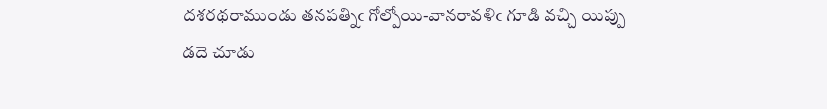దశరథరాముండు తనపత్నిఁ గోల్పోయి-వానరావళిఁ గూడి వచ్చి యిప్పు
డదె చూడు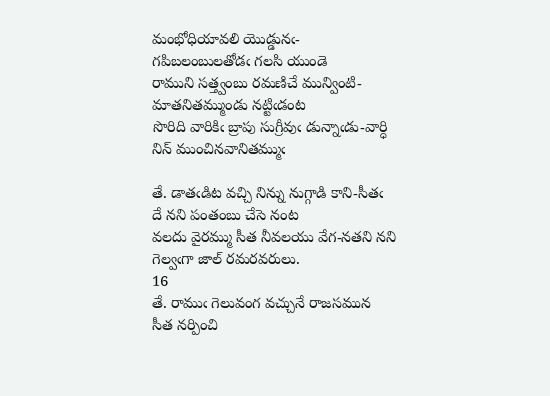మంభోధియావలి యొడ్డునఁ-గపిబలంబులతోడఁ గలసి యుండె
రాముని సత్త్వంబు రమణిచే మున్వింటి-మాతనితమ్ముండు నట్టిఁడంట
సొరిది వారికిఁ బ్రాపు సుగ్రీవుఁ డున్నాఁడు-వార్ధి నిన్‌ ముంచినవానితమ్ముఁ

తే. డాతఁడిట వచ్చి నిన్ను నుగ్గాడి కాని-సీతఁ దే నని పంతంబు చేసె నంట
వలదు వైరమ్ము సీత నీవలయు వేగ-నతని నని గెల్వఁగా జాల్‌ రమరవరులు.
16
తే. రాముఁ గెలువంగ వచ్చునే రాజసమున
సీత నర్పించి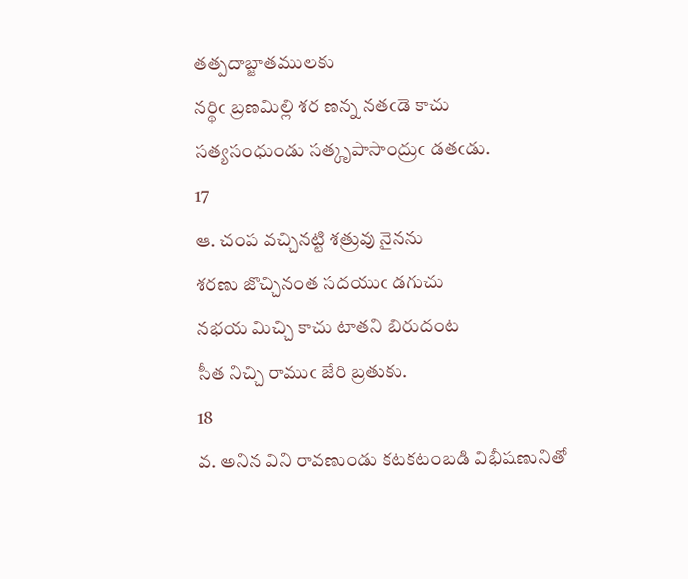తత్పదాబ్జాతములకు
నర్థిఁ బ్రణమిల్లి శర ణన్న నతఁడె కాచు
సత్యసంధుండు సత్కృపాసాంద్రుఁ డతఁడు.
17
ఆ. చంప వచ్చినట్టి శత్రువు నైనను
శరణు జొచ్చినంత సదయుఁ డగుచు
నభయ మిచ్చి కాచు టాతని బిరుదంట
సీత నిచ్చి రాముఁ జేరి బ్రతుకు.
18
వ. అనిన విని రావణుండు కటకటంబడి విభీషణునితో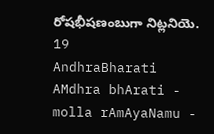రోషభీషణంబుగా నిట్లనియె. 19
AndhraBharati AMdhra bhArati - molla rAmAyaNamu -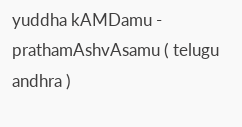yuddha kAMDamu - prathamAshvAsamu ( telugu andhra )